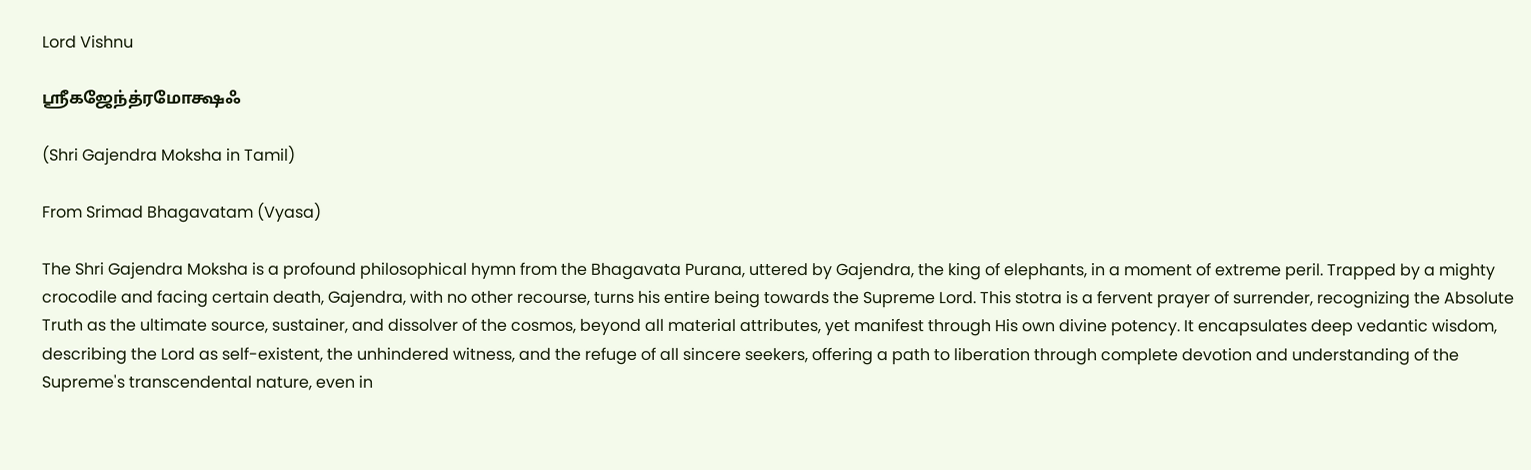Lord Vishnu

ஶ்ரீகஜேந்த்ரமோக்ஷஃ

(Shri Gajendra Moksha in Tamil)

From Srimad Bhagavatam (Vyasa)

The Shri Gajendra Moksha is a profound philosophical hymn from the Bhagavata Purana, uttered by Gajendra, the king of elephants, in a moment of extreme peril. Trapped by a mighty crocodile and facing certain death, Gajendra, with no other recourse, turns his entire being towards the Supreme Lord. This stotra is a fervent prayer of surrender, recognizing the Absolute Truth as the ultimate source, sustainer, and dissolver of the cosmos, beyond all material attributes, yet manifest through His own divine potency. It encapsulates deep vedantic wisdom, describing the Lord as self-existent, the unhindered witness, and the refuge of all sincere seekers, offering a path to liberation through complete devotion and understanding of the Supreme's transcendental nature, even in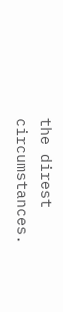the direst circumstances.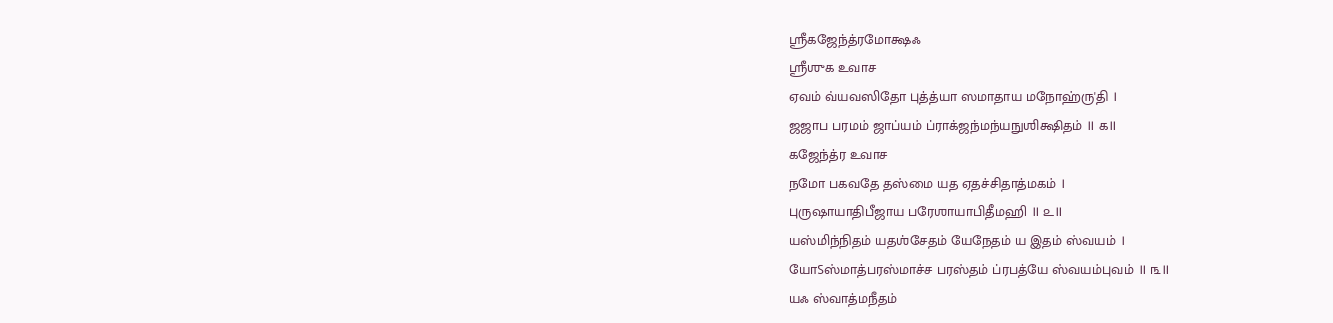ஶ்ரீகஜேந்த்ரமோக்ஷஃ
ஶ்ரீஶுக உவாச
ஏவம் வ்யவஸிதோ புத்த்யா ஸமாதாய மநோஹ்ரு'தி ।
ஜஜாப பரமம் ஜாப்யம் ப்ராக்ஜந்மந்யநுஶிக்ஷிதம் ॥ ௧॥
கஜேந்த்ர உவாச
நமோ பகவதே தஸ்மை யத ஏதச்சிதாத்மகம் ।
புருஷாயாதிபீஜாய பரேஶாயாபிதீமஹி ॥ ௨॥
யஸ்மிந்நிதம் யதஶ்சேதம் யேநேதம் ய இதம் ஸ்வயம் ।
யோऽஸ்மாத்பரஸ்மாச்ச பரஸ்தம் ப்ரபத்யே ஸ்வயம்புவம் ॥ ௩॥
யஃ ஸ்வாத்மநீதம்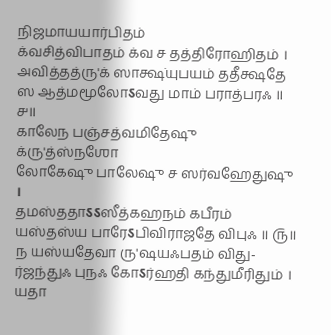நிஜமாயயார்பிதம்
க்வசித்விபாதம் க்வ ச தத்திரோஹிதம் ।
அவித்தத்ரு'க் ஸாக்ஷ்யுபயம் ததீக்ஷதே
ஸ ஆத்மமூலோऽவது மாம் பராத்பரஃ ॥ ௪॥
காலேந பஞ்சத்வமிதேஷு க்ரு'த்ஸ்நஶோ
லோகேஷு பாலேஷு ச ஸர்வஹேதுஷு ।
தமஸ்ததாऽऽஸீத்கஹநம் கபீரம்
யஸ்தஸ்ய பாரேऽபிவிராஜதே விபுஃ ॥ ௫॥
ந யஸ்யதேவா ரு'ஷயஃபதம் விது-
ர்ஜந்துஃ புநஃ கோऽர்ஹதி கந்துமீரிதும் ।
யதா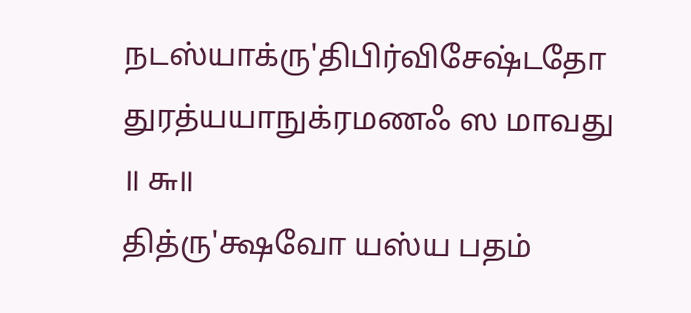நடஸ்யாக்ரு'திபிர்விசேஷ்டதோ
துரத்யயாநுக்ரமணஃ ஸ மாவது ॥ ௬॥
தித்ரு'க்ஷவோ யஸ்ய பதம்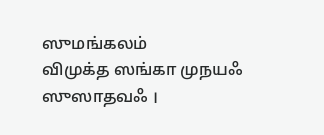ஸுமங்கலம்
விமுக்த ஸங்கா முநயஃ ஸுஸாதவஃ ।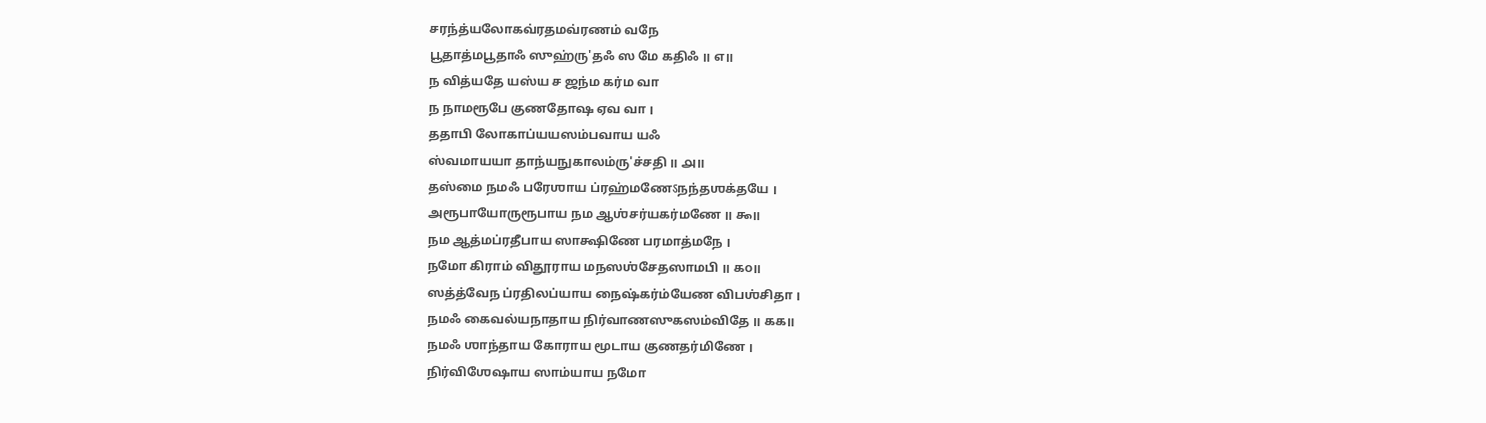சரந்த்யலோகவ்ரதமவ்ரணம் வநே
பூதாத்மபூதாஃ ஸுஹ்ரு'தஃ ஸ மே கதிஃ ॥ ௭॥
ந வித்யதே யஸ்ய ச ஜந்ம கர்ம வா
ந நாமரூபே குணதோஷ ஏவ வா ।
ததாபி லோகாப்யயஸம்பவாய யஃ
ஸ்வமாயயா தாந்யநுகாலம்ரு'ச்சதி ॥ ௮॥
தஸ்மை நமஃ பரேஶாய ப்ரஹ்மணேऽநந்தஶக்தயே ।
அரூபாயோருரூபாய நம ஆஶ்சர்யகர்மணே ॥ ௯॥
நம ஆத்மப்ரதீபாய ஸாக்ஷிணே பரமாத்மநே ।
நமோ கிராம் விதூராய மநஸஶ்சேதஸாமபி ॥ ௧௦॥
ஸத்த்வேந ப்ரதிலப்யாய நைஷ்கர்ம்யேண விபஶ்சிதா ।
நமஃ கைவல்யநாதாய நிர்வாணஸுகஸம்விதே ॥ ௧௧॥
நமஃ ஶாந்தாய கோராய மூடாய குணதர்மிணே ।
நிர்விஶேஷாய ஸாம்யாய நமோ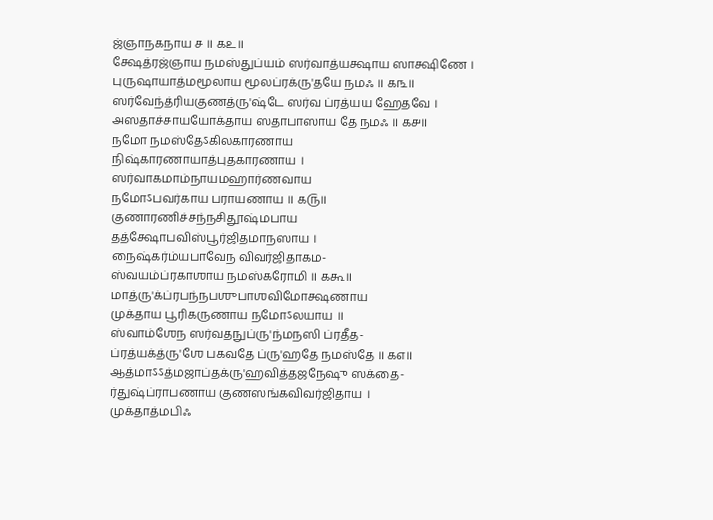ஜ்ஞாநகநாய ச ॥ ௧௨॥
க்ஷேத்ரஜ்ஞாய நமஸ்துப்யம் ஸர்வாத்யக்ஷாய ஸாக்ஷிணே ।
புருஷாயாத்மமூலாய மூலப்ரக்ரு'தயே நமஃ ॥ ௧௩॥
ஸர்வேந்த்ரியகுணத்ரு'ஷ்டே ஸர்வ ப்ரத்யய ஹேதவே ।
அஸதாச்சாயயோக்தாய ஸதாபாஸாய தே நமஃ ॥ ௧௪॥
நமோ நமஸ்தேऽகிலகாரணாய
நிஷ்காரணாயாத்புதகாரணாய ।
ஸர்வாகமாம்நாயமஹார்ணவாய
நமோऽபவர்காய பராயணாய ॥ ௧௫॥
குணாரணிச்சந்நசிதூஷ்மபாய
தத்க்ஷோபவிஸ்பூர்ஜிதமாநஸாய ।
நைஷ்கர்ம்யபாவேந விவர்ஜிதாகம-
ஸ்வயம்ப்ரகாஶாய நமஸ்கரோமி ॥ ௧௬॥
மாத்ரு'க்ப்ரபந்நபஶுபாஶவிமோக்ஷணாய
முக்தாய பூரிகருணாய நமோऽலயாய ॥
ஸ்வாம்ஶேந ஸர்வதநுப்ரு'ந்மநஸி ப்ரதீத-
ப்ரத்யக்த்ரு'ஶே பகவதே ப்ரு'ஹதே நமஸ்தே ॥ ௧௭॥
ஆத்மாऽऽத்மஜாப்தக்ரு'ஹவித்தஜநேஷு ஸக்தை-
ர்துஷ்ப்ராபணாய குணஸங்கவிவர்ஜிதாய ।
முக்தாத்மபிஃ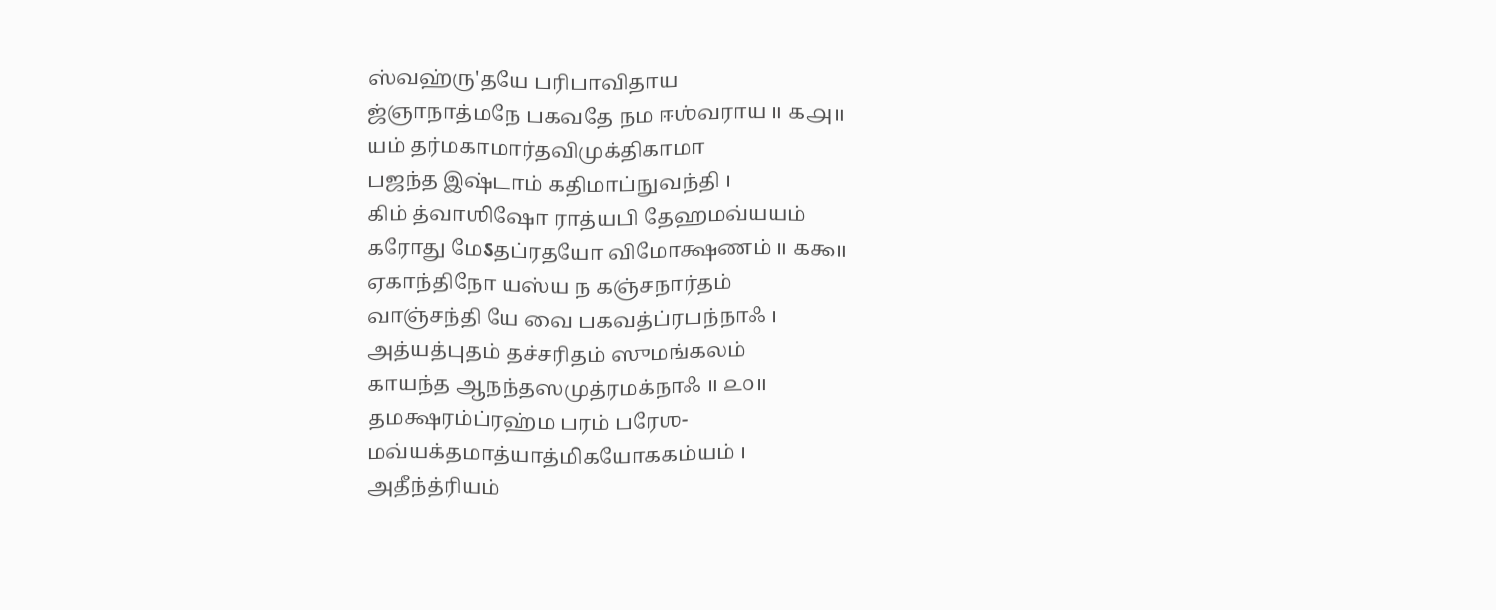ஸ்வஹ்ரு'தயே பரிபாவிதாய
ஜ்ஞாநாத்மநே பகவதே நம ஈஶ்வராய ॥ ௧௮॥
யம் தர்மகாமார்தவிமுக்திகாமா
பஜந்த இஷ்டாம் கதிமாப்நுவந்தி ।
கிம் த்வாஶிஷோ ராத்யபி தேஹமவ்யயம்
கரோது மேऽதப்ரதயோ விமோக்ஷணம் ॥ ௧௯॥
ஏகாந்திநோ யஸ்ய ந கஞ்சநார்தம்
வாஞ்சந்தி யே வை பகவத்ப்ரபந்நாஃ ।
அத்யத்புதம் தச்சரிதம் ஸுமங்கலம்
காயந்த ஆநந்தஸமுத்ரமக்நாஃ ॥ ௨௦॥
தமக்ஷரம்ப்ரஹ்ம பரம் பரேஶ-
மவ்யக்தமாத்யாத்மிகயோககம்யம் ।
அதீந்த்ரியம்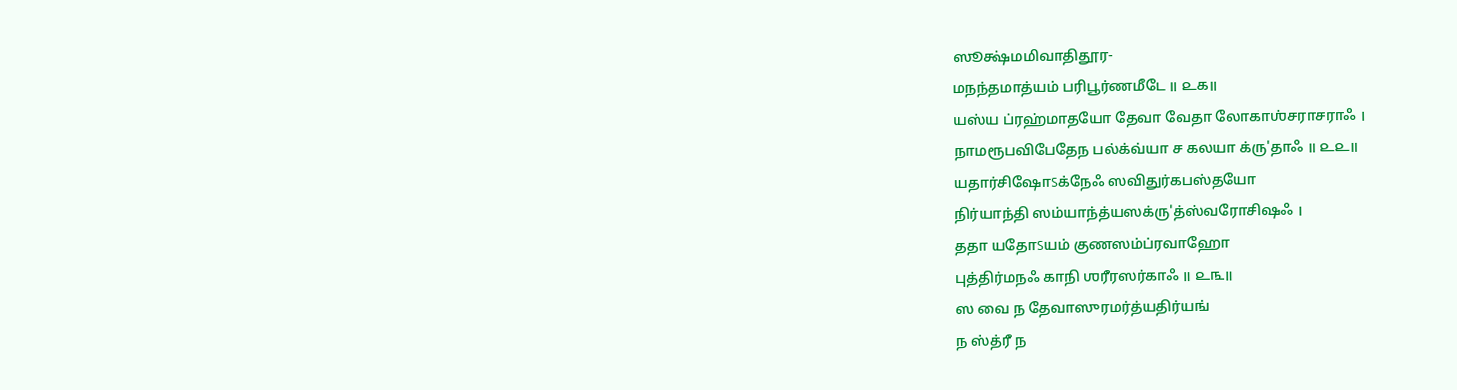ஸூக்ஷ்மமிவாதிதூர-
மநந்தமாத்யம் பரிபூர்ணமீடே ॥ ௨௧॥
யஸ்ய ப்ரஹ்மாதயோ தேவா வேதா லோகாஶ்சராசராஃ ।
நாமரூபவிபேதேந பல்க்வ்யா ச கலயா க்ரு'தாஃ ॥ ௨௨॥
யதார்சிஷோऽக்நேஃ ஸவிதுர்கபஸ்தயோ
நிர்யாந்தி ஸம்யாந்த்யஸக்ரு'த்ஸ்வரோசிஷஃ ।
ததா யதோऽயம் குணஸம்ப்ரவாஹோ
புத்திர்மநஃ காநி ஶரீரஸர்காஃ ॥ ௨௩॥
ஸ வை ந தேவாஸுரமர்த்யதிர்யங்
ந ஸ்த்ரீ ந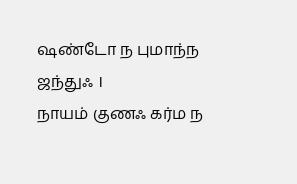ஷண்டோ ந புமாந்ந ஜந்துஃ ।
நாயம் குணஃ கர்ம ந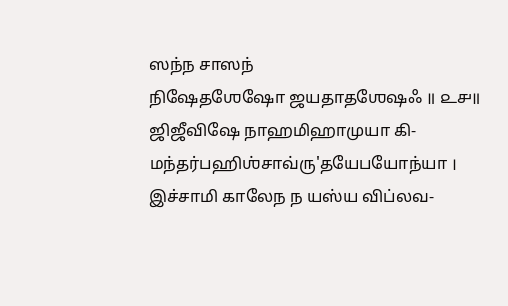ஸந்ந சாஸந்
நிஷேதஶேஷோ ஜயதாதஶேஷஃ ॥ ௨௪॥
ஜிஜீவிஷே நாஹமிஹாமுயா கி-
மந்தர்பஹிஶ்சாவ்ரு'தயேபயோந்யா ।
இச்சாமி காலேந ந யஸ்ய விப்லவ-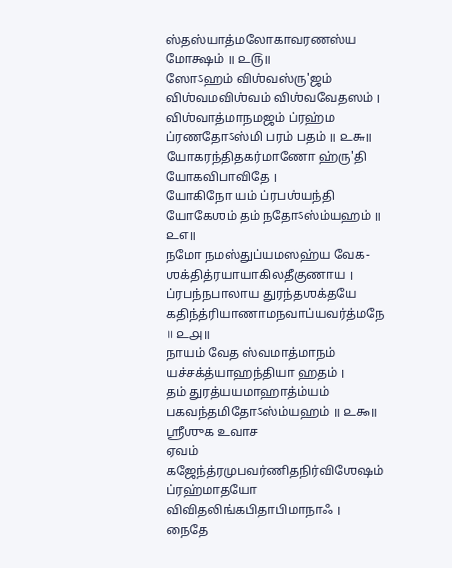ஸ்தஸ்யாத்மலோகாவரணஸ்ய மோக்ஷம் ॥ ௨௫॥
ஸோऽஹம் விஶ்வஸ்ரு'ஜம் விஶ்வமவிஶ்வம் விஶ்வவேதஸம் ।
விஶ்வாத்மாநமஜம் ப்ரஹ்ம ப்ரணதோऽஸ்மி பரம் பதம் ॥ ௨௬॥
யோகரந்திதகர்மாணோ ஹ்ரு'தி யோகவிபாவிதே ।
யோகிநோ யம் ப்ரபஶ்யந்தி யோகேஶம் தம் நதோऽஸ்ம்யஹம் ॥ ௨௭॥
நமோ நமஸ்துப்யமஸஹ்ய வேக-
ஶக்தித்ரயாயாகிலதீகுணாய ।
ப்ரபந்நபாலாய துரந்தஶக்தயே
கதிந்த்ரியாணாமநவாப்யவர்த்மநே ॥ ௨௮॥
நாயம் வேத ஸ்வமாத்மாநம் யச்சக்த்யாஹந்தியா ஹதம் ।
தம் துரத்யயமாஹாத்ம்யம் பகவந்தமிதோऽஸ்ம்யஹம் ॥ ௨௯॥
ஶ்ரீஶுக உவாச
ஏவம் கஜேந்த்ரமுபவர்ணிதநிர்விஶேஷம்
ப்ரஹ்மாதயோ விவிதலிங்கபிதாபிமாநாஃ ।
நைதே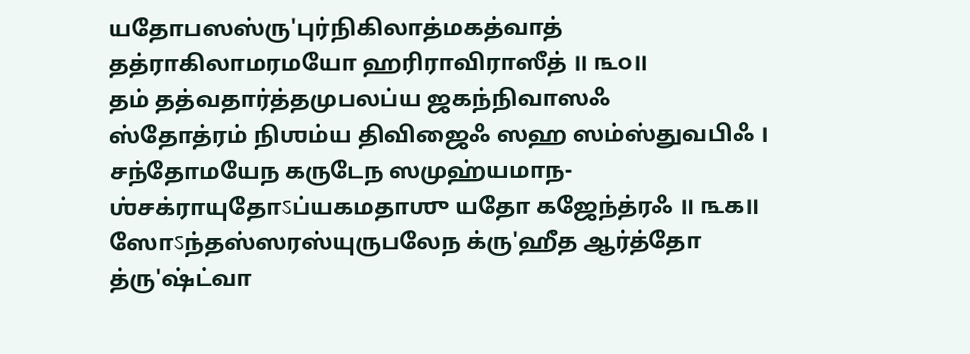யதோபஸஸ்ரு'புர்நிகிலாத்மகத்வாத்
தத்ராகிலாமரமயோ ஹரிராவிராஸீத் ॥ ௩௦॥
தம் தத்வதார்த்தமுபலப்ய ஜகந்நிவாஸஃ
ஸ்தோத்ரம் நிஶம்ய திவிஜைஃ ஸஹ ஸம்ஸ்துவபிஃ ।
சந்தோமயேந கருடேந ஸமுஹ்யமாந-
ஶ்சக்ராயுதோऽப்யகமதாஶு யதோ கஜேந்த்ரஃ ॥ ௩௧॥
ஸோऽந்தஸ்ஸரஸ்யுருபலேந க்ரு'ஹீத ஆர்த்தோ
த்ரு'ஷ்ட்வா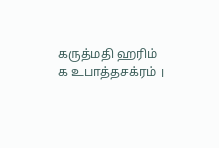கருத்மதி ஹரிம் க உபாத்தசக்ரம் ।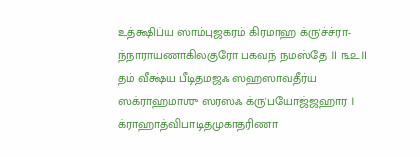உத்க்ஷிப்ய ஸாம்புஜகரம் கிரமாஹ க்ரு'ச்ச்ரா-
ந்நாராயணாகிலகுரோ பகவந் நமஸ்தே ॥ ௩௨॥
தம் வீக்ஷ்ய பீடிதமஜஃ ஸஹஸாவதீர்ய
ஸக்ராஹமாஶு ஸரஸஃ க்ரு'பயோஜ்ஜஹார ।
க்ராஹாத்விபாடிதமுகாதரிணா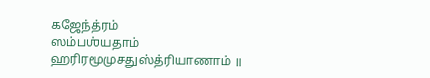கஜேந்த்ரம்
ஸம்பஶ்யதாம் ஹரிரமூமுசதுஸ்த்ரியாணாம் ॥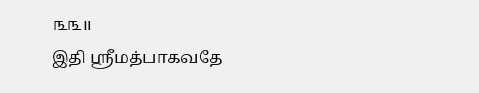௩௩॥
இதி ஶ்ரீமத்பாகவதே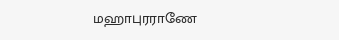மஹாபுரராணே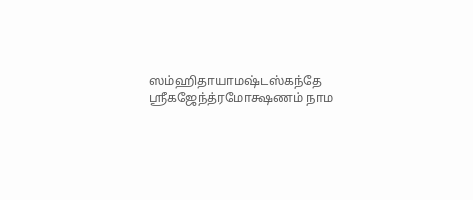ஸம்ஹிதாயாமஷ்டஸ்கந்தே
ஶ்ரீகஜேந்த்ரமோக்ஷணம் நாம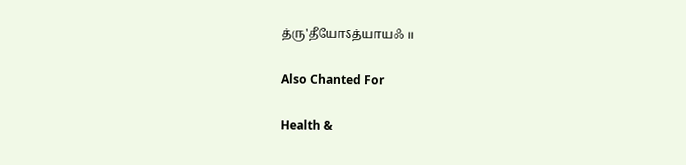த்ரு'தீயோऽத்யாயஃ ॥

Also Chanted For

Health &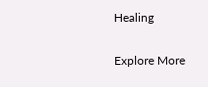Healing

Explore More